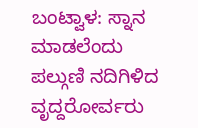ಬಂಟ್ವಾಳ: ಸ್ನಾನ ಮಾಡಲೆಂದು ಪಲ್ಗುಣಿ ನದಿಗಿಳಿದ ವೃದ್ದರೋರ್ವರು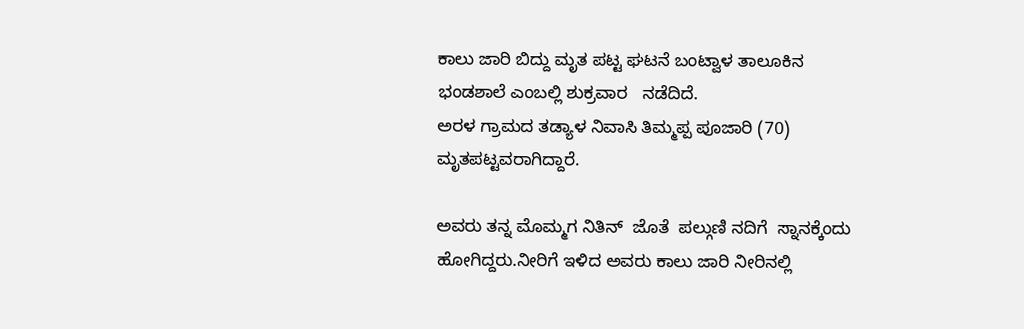ಕಾಲು ಜಾರಿ ಬಿದ್ದು ಮೃತ ಪಟ್ಟ ಘಟನೆ ಬಂಟ್ವಾಳ ತಾಲೂಕಿನ ಭಂಡಶಾಲೆ ಎಂಬಲ್ಲಿ ಶುಕ್ರವಾರ   ನಡೆದಿದೆ.
ಅರಳ ಗ್ರಾಮದ ತಡ್ಯಾಳ ನಿವಾಸಿ ತಿಮ್ಮಪ್ಪ ಪೂಜಾರಿ (70) ಮೃತಪಟ್ಟವರಾಗಿದ್ದಾರೆ‌.

ಅವರು ತನ್ನ ಮೊಮ್ಮಗ ನಿತಿನ್  ಜೊತೆ  ಪಲ್ಗುಣಿ ನದಿಗೆ  ಸ್ನಾನಕ್ಕೆಂದು ಹೋಗಿದ್ದರು.ನೀರಿಗೆ ಇಳಿದ ಅವರು ಕಾಲು ಜಾರಿ ನೀರಿನಲ್ಲಿ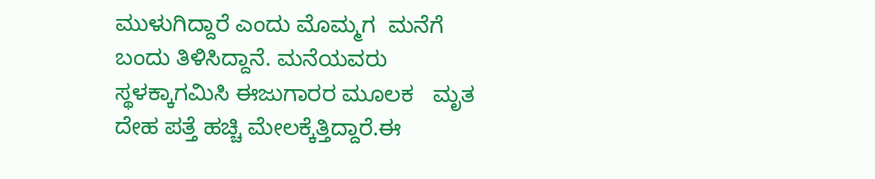ಮುಳುಗಿದ್ದಾರೆ ಎಂದು ಮೊಮ್ಮಗ  ಮನೆಗೆ  ಬಂದು ತಿಳಿಸಿದ್ದಾನೆ. ಮನೆಯವರು ಸ್ಥಳಕ್ಕಾಗಮಿಸಿ ಈಜುಗಾರರ ಮೂಲಕ   ಮೃತ ದೇಹ ಪತ್ತೆ ಹಚ್ಚಿ ಮೇಲಕ್ಕೆತ್ತಿದ್ದಾರೆ.ಈ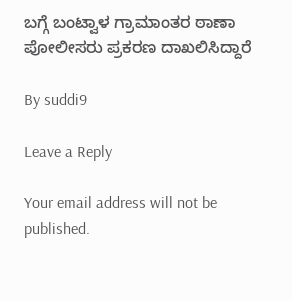ಬಗ್ಗೆ ಬಂಟ್ವಾಳ ಗ್ರಾಮಾಂತರ ಠಾಣಾ  ಪೋಲೀಸರು ಪ್ರಕರಣ ದಾಖಲಿಸಿದ್ದಾರೆ

By suddi9

Leave a Reply

Your email address will not be published.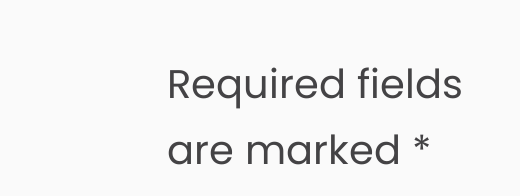Required fields are marked *